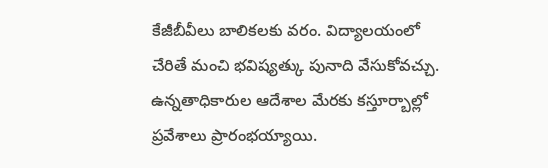కేజీబీవీలు బాలికలకు వరం. విద్యాలయంలో చేరితే మంచి భవిష్యత్కు పునాది వేసుకోవచ్చు. ఉన్నతాధికారుల ఆదేశాల మేరకు కస్తూర్బాల్లో ప్రవేశాలు ప్రారంభయ్యాయి.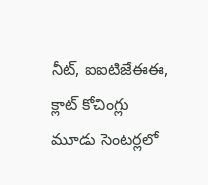నీట్, ఐఐటిజేఈఈ, క్లాట్ కోచింగ్లు మూడు సెంటర్లలో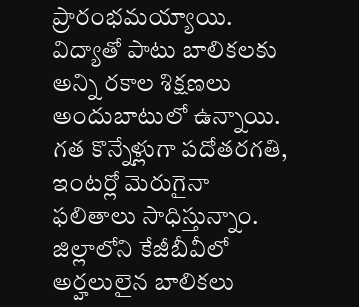ప్రారంభమయ్యాయి. విద్యాతో పాటు బాలికలకు అన్ని రకాల శిక్షణలు అందుబాటులో ఉన్నాయి. గత కొన్నేళ్లుగా పదోతరగతి, ఇంటర్లో మెరుగైనా ఫలితాలు సాధిస్తున్నాం. జిల్లాలోని కేజీబీవీలో అర్హలులైన బాలికలు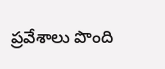ప్రవేశాలు పొంది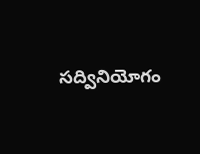సద్వినియోగం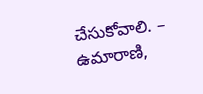చేసుకోవాలి. – ఉమారాణి,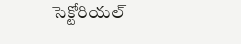సెక్టోరియల్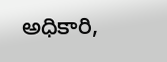అధికారి,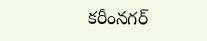కరీంనగర్